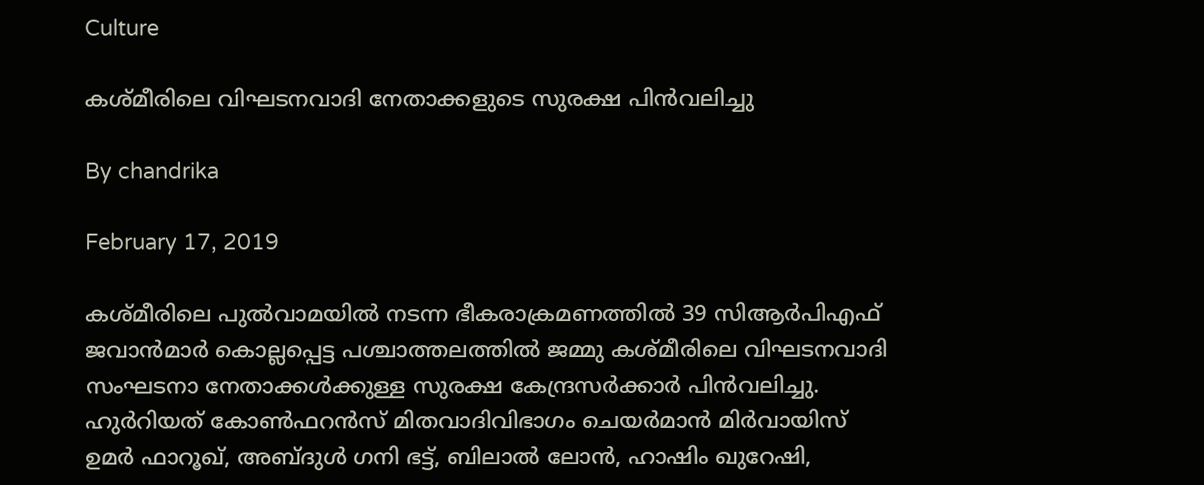Culture

കശ്മീരിലെ വിഘടനവാദി നേതാക്കളുടെ സുരക്ഷ പിൻവലിച്ചു

By chandrika

February 17, 2019

കശ്മീരിലെ പുല്‍വാമയില്‍ നടന്ന ഭീകരാക്രമണത്തില്‍ 39 സിആര്‍പിഎഫ് ജവാന്‍മാര്‍ കൊല്ലപ്പെട്ട പശ്ചാത്തലത്തില്‍ ജമ്മു കശ്മീരിലെ വിഘടനവാദി സംഘടനാ നേതാക്കള്‍ക്കുള്ള സുരക്ഷ കേന്ദ്രസര്‍ക്കാര്‍ പിന്‍വലിച്ചു. ഹുര്‍റിയത് കോണ്‍ഫറന്‍സ് മിതവാദിവിഭാഗം ചെയര്‍മാന്‍ മിര്‍വായിസ് ഉമര്‍ ഫാറൂഖ്, അബ്ദുള്‍ ഗനി ഭട്ട്, ബിലാല്‍ ലോന്‍, ഹാഷിം ഖുറേഷി,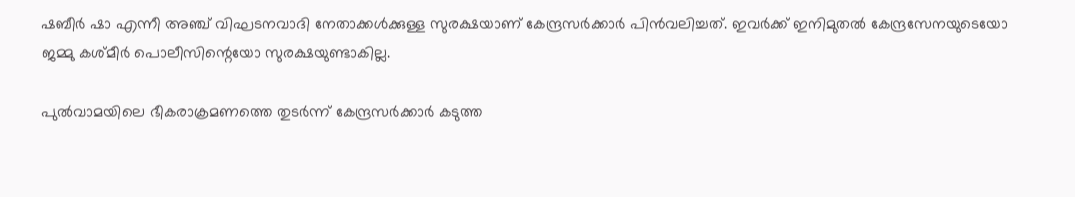ഷബീര്‍ ഷാ എന്നീ അഞ്ച് വിഘടനവാദി നേതാക്കള്‍ക്കുള്ള സുരക്ഷയാണ് കേന്ദ്രസര്‍ക്കാര്‍ പിന്‍വലിച്ചത്. ഇവര്‍ക്ക് ഇനിമുതല്‍ കേന്ദ്രസേനയുടെയോ ജമ്മു കശ്മീര്‍ പൊലീസിന്റെയോ സുരക്ഷയുണ്ടാകില്ല.

പുല്‍വാമയിലെ ഭീകരാക്രമണത്തെ തുടര്‍ന്ന് കേന്ദ്രസര്‍ക്കാര്‍ കടുത്ത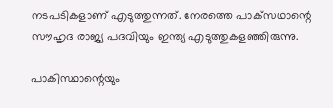നടപടികളാണ് എടുത്തുന്നത്. നേരത്തെ പാക്‌സഥാന്റെ സൗഹൃദ രാജ്യ പദവിയും ഇന്ത്യ എടുത്തുകളഞ്ഞിരുന്നു.

പാകിസ്ഥാന്റെയും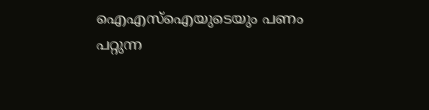ഐഎസ്‌ഐയുടെയും പണം പറ്റുന്ന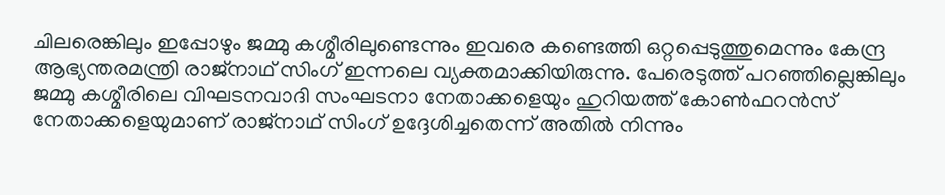ചിലരെങ്കിലും ഇപ്പോഴും ജമ്മു കശ്മീരിലുണ്ടെന്നും ഇവരെ കണ്ടെത്തി ഒറ്റപ്പെടുത്തുമെന്നും കേന്ദ്ര ആഭ്യന്തരമന്ത്രി രാജ്‌നാഥ് സിംഗ് ഇന്നലെ വ്യക്തമാക്കിയിരുന്നു. പേരെടുത്ത് പറഞ്ഞില്ലെങ്കിലും ജമ്മു കശ്മീരിലെ വിഘടനവാദി സംഘടനാ നേതാക്കളെയും ഹുറിയത്ത് കോണ്‍ഫറന്‍സ് നേതാക്കളെയുമാണ് രാജ്‌നാഥ് സിംഗ് ഉദ്ദേശിച്ചതെന്ന് അതില്‍ നിന്നും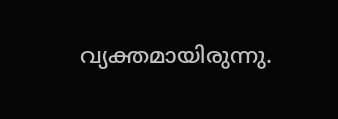വ്യക്തമായിരുന്നു.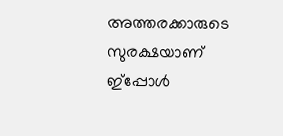അത്തരക്കാരുടെ സുരക്ഷയാണ് ഇ്‌പ്പോള്‍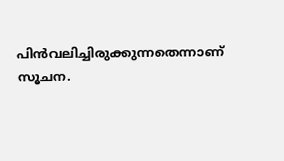പിന്‍വലിച്ചിരുക്കുന്നതെന്നാണ് സൂചന.